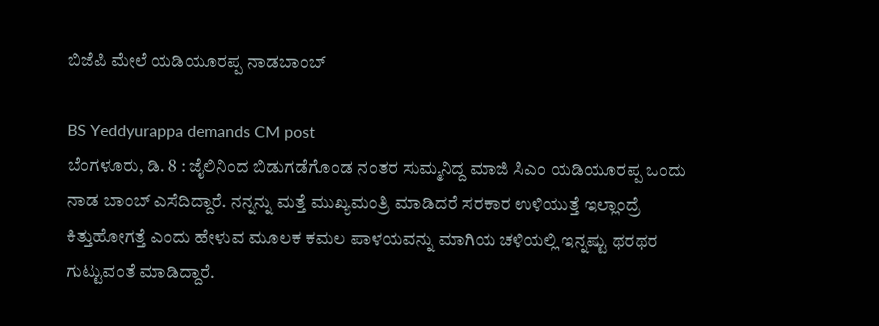ಬಿಜೆಪಿ ಮೇಲೆ ಯಡಿಯೂರಪ್ಪ ನಾಡಬಾಂಬ್

BS Yeddyurappa demands CM post
ಬೆಂಗಳೂರು, ಡಿ. 8 : ಜೈಲಿನಿಂದ ಬಿಡುಗಡೆಗೊಂಡ ನಂತರ ಸುಮ್ಮನಿದ್ದ ಮಾಜಿ ಸಿಎಂ ಯಡಿಯೂರಪ್ಪ ಒಂದು ನಾಡ ಬಾಂಬ್ ಎಸೆದಿದ್ದಾರೆ. ನನ್ನನ್ನು ಮತ್ತೆ ಮುಖ್ಯಮಂತ್ರಿ ಮಾಡಿದರೆ ಸರಕಾರ ಉಳಿಯುತ್ತೆ ಇಲ್ಲಾಂದ್ರೆ ಕಿತ್ತುಹೋಗತ್ತೆ ಎಂದು ಹೇಳುವ ಮೂಲಕ ಕಮಲ ಪಾಳಯವನ್ನು ಮಾಗಿಯ ಚಳಿಯಲ್ಲಿ ಇನ್ನಷ್ಟು ಥರಥರ ಗುಟ್ಟುವಂತೆ ಮಾಡಿದ್ದಾರೆ.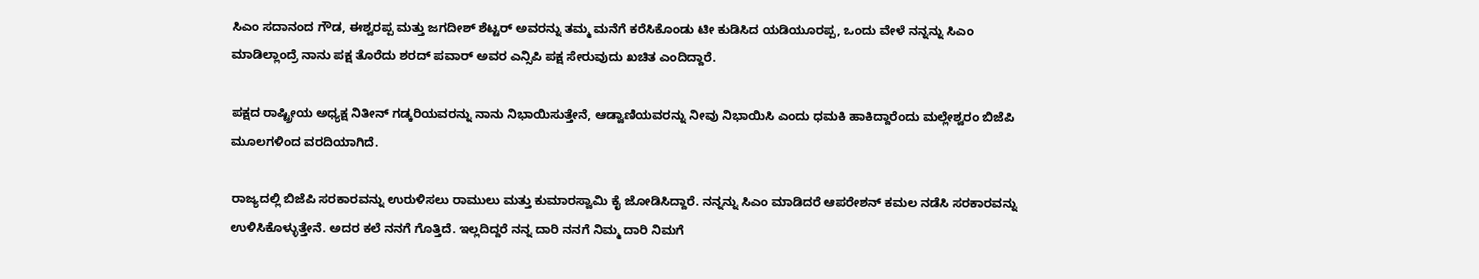ಸಿಎಂ ಸದಾನಂದ ಗೌಡ, ಈಶ್ವರಪ್ಪ ಮತ್ತು ಜಗದೀಶ್ ಶೆಟ್ಟರ್ ಅವರನ್ನು ತಮ್ಮ ಮನೆಗೆ ಕರೆಸಿಕೊಂಡು ಟೀ ಕುಡಿಸಿದ ಯಡಿಯೂರಪ್ಪ, ಒಂದು ವೇಳೆ ನನ್ನನ್ನು ಸಿಎಂ ಮಾಡಿಲ್ಲಾಂದ್ರೆ ನಾನು ಪಕ್ಷ ತೊರೆದು ಶರದ್ ಪವಾರ್ ಅವರ ಎನ್ಸಿಪಿ ಪಕ್ಷ ಸೇರುವುದು ಖಚಿತ ಎಂದಿದ್ದಾರೆ.

ಪಕ್ಷದ ರಾಷ್ಟ್ರೀಯ ಅಧ್ಯಕ್ಷ ನಿತೀನ್ ಗಡ್ಕರಿಯವರನ್ನು ನಾನು ನಿಭಾಯಿಸುತ್ತೇನೆ, ಆಡ್ವಾಣಿಯವರನ್ನು ನೀವು ನಿಭಾಯಿಸಿ ಎಂದು ಧಮಕಿ ಹಾಕಿದ್ದಾರೆಂದು ಮಲ್ಲೇಶ್ವರಂ ಬಿಜೆಪಿ ಮೂಲಗಳಿಂದ ವರದಿಯಾಗಿದೆ.

ರಾಜ್ಯದಲ್ಲಿ ಬಿಜೆಪಿ ಸರಕಾರವನ್ನು ಉರುಳಿಸಲು ರಾಮುಲು ಮತ್ತು ಕುಮಾರಸ್ವಾಮಿ ಕೈ ಜೋಡಿಸಿದ್ದಾರೆ. ನನ್ನನ್ನು ಸಿಎಂ ಮಾಡಿದರೆ ಆಪರೇಶನ್ ಕಮಲ ನಡೆಸಿ ಸರಕಾರವನ್ನು ಉಳಿಸಿಕೊಳ್ಳುತ್ತೇನೆ. ಅದರ ಕಲೆ ನನಗೆ ಗೊತ್ತಿದೆ. ಇಲ್ಲದಿದ್ದರೆ ನನ್ನ ದಾರಿ ನನಗೆ ನಿಮ್ಮ ದಾರಿ ನಿಮಗೆ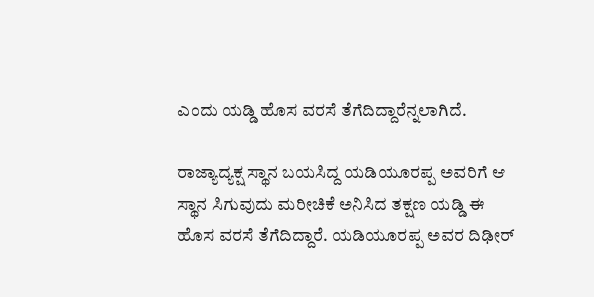ಎಂದು ಯಡ್ಡಿ ಹೊಸ ವರಸೆ ತೆಗೆದಿದ್ದಾರೆನ್ನಲಾಗಿದೆ.

ರಾಜ್ಯಾದ್ಯಕ್ಷ ಸ್ಥಾನ ಬಯಸಿದ್ದ ಯಡಿಯೂರಪ್ಪ ಅವರಿಗೆ ಆ ಸ್ಥಾನ ಸಿಗುವುದು ಮರೀಚಿಕೆ ಅನಿಸಿದ ತಕ್ಷಣ ಯಡ್ಡಿ ಈ ಹೊಸ ವರಸೆ ತೆಗೆದಿದ್ದಾರೆ. ಯಡಿಯೂರಪ್ಪ ಅವರ ದಿಢೀರ್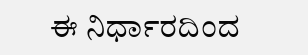ಈ ನಿರ್ಧಾರದಿಂದ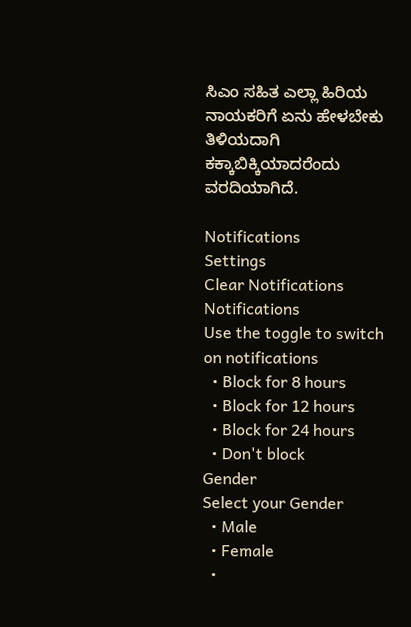ಸಿಎಂ ಸಹಿತ ಎಲ್ಲಾ ಹಿರಿಯ ನಾಯಕರಿಗೆ ಏನು ಹೇಳಬೇಕು ತಿಳಿಯದಾಗಿ ಕಕ್ಕಾಬಿಕ್ಕಿಯಾದರೆಂದು ವರದಿಯಾಗಿದೆ.

Notifications
Settings
Clear Notifications
Notifications
Use the toggle to switch on notifications
  • Block for 8 hours
  • Block for 12 hours
  • Block for 24 hours
  • Don't block
Gender
Select your Gender
  • Male
  • Female
  •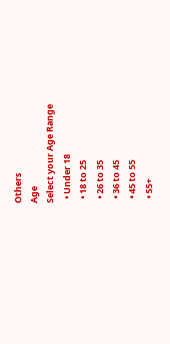Others
Age
Select your Age Range
  • Under 18
  • 18 to 25
  • 26 to 35
  • 36 to 45
  • 45 to 55
  • 55+